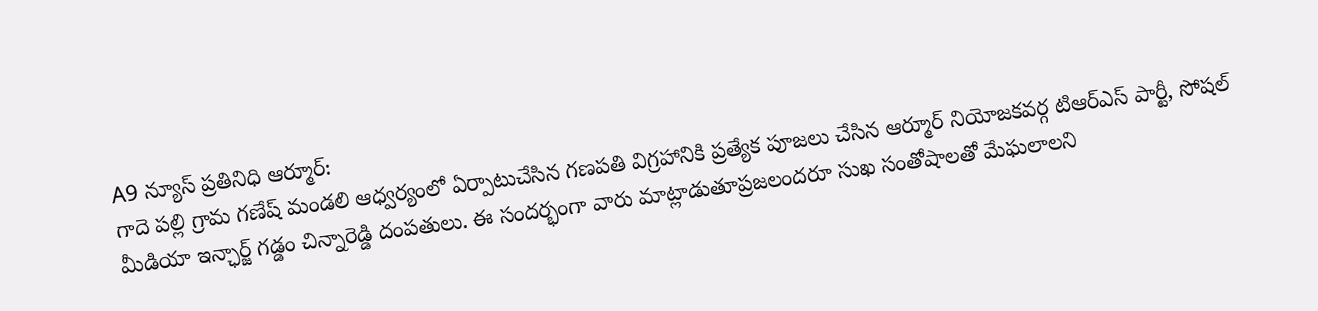A9 న్యూస్ ప్రతినిధి ఆర్మూర్:
గాదె పల్లి గ్రామ గణేష్ మండలి ఆధ్వర్యంలో ఏర్పాటుచేసిన గణపతి విగ్రహానికి ప్రత్యేక పూజలు చేసిన ఆర్మూర్ నియోజకవర్గ టిఆర్ఎస్ పార్టీ, సోషల్ మీడియా ఇన్ఛార్జ్ గడ్డం చిన్నారెడ్డి దంపతులు. ఈ సందర్భంగా వారు మాట్లాడుతూప్రజలందరూ సుఖ సంతోషాలతో మేఘలాలని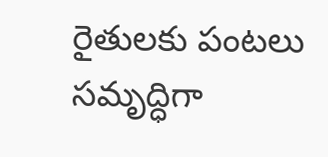రైతులకు పంటలు సమృద్ధిగా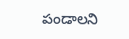పండాలని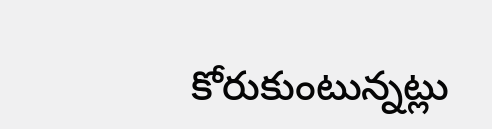కోరుకుంటున్నట్లు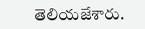తెలియజేశారు.